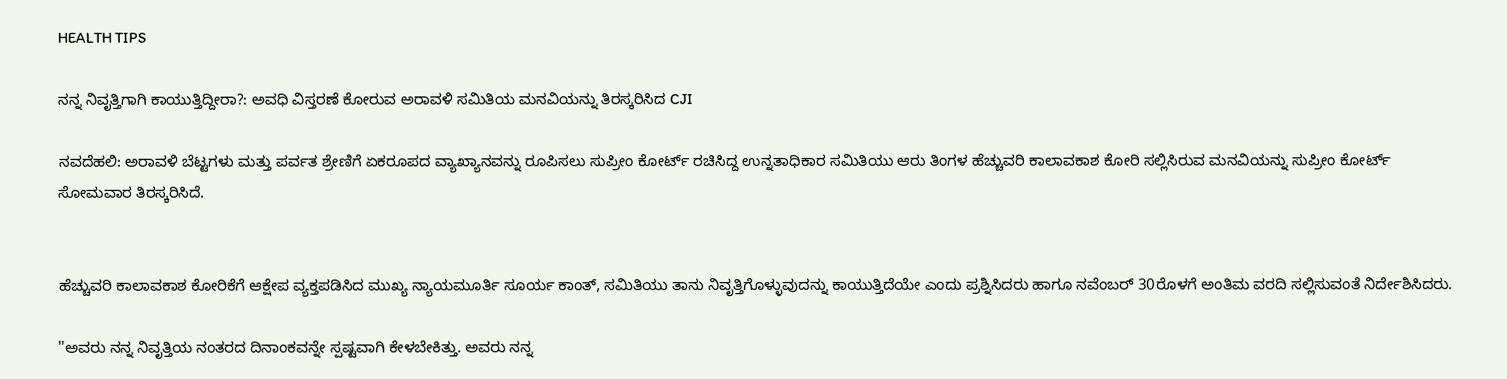HEALTH TIPS

ನನ್ನ ನಿವೃತ್ತಿಗಾಗಿ ಕಾಯುತ್ತಿದ್ದೀರಾ?: ಅವಧಿ ವಿಸ್ತರಣೆ ಕೋರುವ ಅರಾವಳಿ ಸಮಿತಿಯ ಮನವಿಯನ್ನು ತಿರಸ್ಕರಿಸಿದ CJI

ನವದೆಹಲಿ: ಅರಾವಳಿ ಬೆಟ್ಟಗಳು ಮತ್ತು ಪರ್ವತ ಶ್ರೇಣಿಗೆ ಏಕರೂಪದ ವ್ಯಾಖ್ಯಾನವನ್ನು ರೂಪಿಸಲು ಸುಪ್ರೀಂ ಕೋರ್ಟ್ ರಚಿಸಿದ್ದ ಉನ್ನತಾಧಿಕಾರ ಸಮಿತಿಯು ಆರು ತಿಂಗಳ ಹೆಚ್ಚುವರಿ ಕಾಲಾವಕಾಶ ಕೋರಿ ಸಲ್ಲಿಸಿರುವ ಮನವಿಯನ್ನು ಸುಪ್ರೀಂ ಕೋರ್ಟ್ ಸೋಮವಾರ ತಿರಸ್ಕರಿಸಿದೆ.


ಹೆಚ್ಚುವರಿ ಕಾಲಾವಕಾಶ ಕೋರಿಕೆಗೆ ಆಕ್ಷೇಪ ವ್ಯಕ್ತಪಡಿಸಿದ ಮುಖ್ಯ ನ್ಯಾಯಮೂರ್ತಿ ಸೂರ್ಯ ಕಾಂತ್, ಸಮಿತಿಯು ತಾನು ನಿವೃತ್ತಿಗೊಳ್ಳುವುದನ್ನು ಕಾಯುತ್ತಿದೆಯೇ ಎಂದು ಪ್ರಶ್ನಿಸಿದರು ಹಾಗೂ ನವೆಂಬರ್ 30ರೊಳಗೆ ಅಂತಿಮ ವರದಿ ಸಲ್ಲಿಸುವಂತೆ ನಿರ್ದೇಶಿಸಿದರು.

''ಅವರು ನನ್ನ ನಿವೃತ್ತಿಯ ನಂತರದ ದಿನಾಂಕವನ್ನೇ ಸ್ಪಷ್ಟವಾಗಿ ಕೇಳಬೇಕಿತ್ತು. ಅವರು ನನ್ನ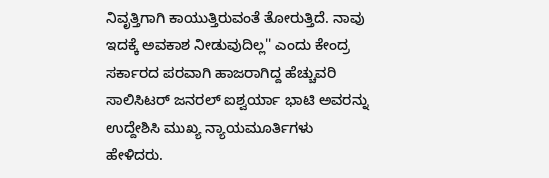ನಿವೃತ್ತಿಗಾಗಿ ಕಾಯುತ್ತಿರುವಂತೆ ತೋರುತ್ತಿದೆ. ನಾವು ಇದಕ್ಕೆ ಅವಕಾಶ ನೀಡುವುದಿಲ್ಲ'' ಎಂದು ಕೇಂದ್ರ ಸರ್ಕಾರದ ಪರವಾಗಿ ಹಾಜರಾಗಿದ್ದ ಹೆಚ್ಚುವರಿ ಸಾಲಿಸಿಟರ್ ಜನರಲ್ ಐಶ್ವರ್ಯಾ ಭಾಟಿ ಅವರನ್ನು ಉದ್ದೇಶಿಸಿ ಮುಖ್ಯ ನ್ಯಾಯಮೂರ್ತಿಗಳು ಹೇಳಿದರು.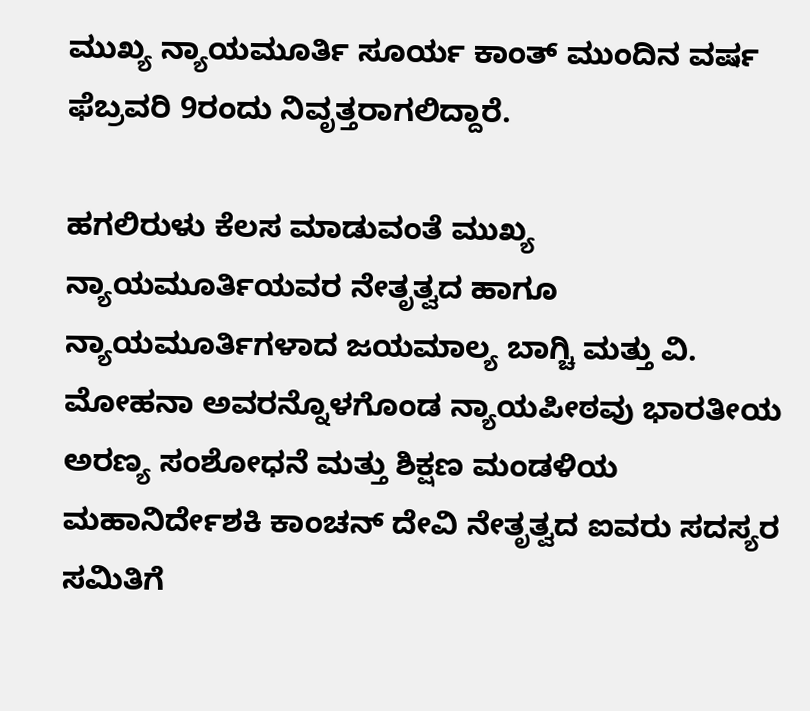ಮುಖ್ಯ ನ್ಯಾಯಮೂರ್ತಿ ಸೂರ್ಯ ಕಾಂತ್ ಮುಂದಿನ ವರ್ಷ ಫೆಬ್ರವರಿ 9ರಂದು ನಿವೃತ್ತರಾಗಲಿದ್ದಾರೆ.

ಹಗಲಿರುಳು ಕೆಲಸ ಮಾಡುವಂತೆ ಮುಖ್ಯ ನ್ಯಾಯಮೂರ್ತಿಯವರ ನೇತೃತ್ವದ ಹಾಗೂ ನ್ಯಾಯಮೂರ್ತಿಗಳಾದ ಜಯಮಾಲ್ಯ ಬಾಗ್ಚಿ ಮತ್ತು ವಿ. ಮೋಹನಾ ಅವರನ್ನೊಳಗೊಂಡ ನ್ಯಾಯಪೀಠವು ಭಾರತೀಯ ಅರಣ್ಯ ಸಂಶೋಧನೆ ಮತ್ತು ಶಿಕ್ಷಣ ಮಂಡಳಿಯ ಮಹಾನಿರ್ದೇಶಕಿ ಕಾಂಚನ್ ದೇವಿ ನೇತೃತ್ವದ ಐವರು ಸದಸ್ಯರ ಸಮಿತಿಗೆ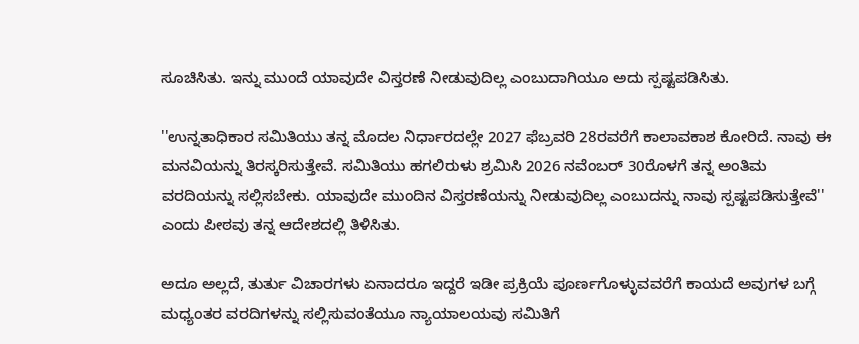ಸೂಚಿಸಿತು. ಇನ್ನು ಮುಂದೆ ಯಾವುದೇ ವಿಸ್ತರಣೆ ನೀಡುವುದಿಲ್ಲ ಎಂಬುದಾಗಿಯೂ ಅದು ಸ್ಪಷ್ಟಪಡಿಸಿತು.

''ಉನ್ನತಾಧಿಕಾರ ಸಮಿತಿಯು ತನ್ನ ಮೊದಲ ನಿರ್ಧಾರದಲ್ಲೇ 2027 ಫೆಬ್ರವರಿ 28ರವರೆಗೆ ಕಾಲಾವಕಾಶ ಕೋರಿದೆ. ನಾವು ಈ ಮನವಿಯನ್ನು ತಿರಸ್ಕರಿಸುತ್ತೇವೆ. ಸಮಿತಿಯು ಹಗಲಿರುಳು ಶ್ರಮಿಸಿ 2026 ನವೆಂಬರ್ 30ರೊಳಗೆ ತನ್ನ ಅಂತಿಮ ವರದಿಯನ್ನು ಸಲ್ಲಿಸಬೇಕು. ಯಾವುದೇ ಮುಂದಿನ ವಿಸ್ತರಣೆಯನ್ನು ನೀಡುವುದಿಲ್ಲ ಎಂಬುದನ್ನು ನಾವು ಸ್ಪಷ್ಟಪಡಿಸುತ್ತೇವೆ'' ಎಂದು ಪೀಠವು ತನ್ನ ಆದೇಶದಲ್ಲಿ ತಿಳಿಸಿತು.

ಅದೂ ಅಲ್ಲದೆ, ತುರ್ತು ವಿಚಾರಗಳು ಏನಾದರೂ ಇದ್ದರೆ ಇಡೀ ಪ್ರಕ್ರಿಯೆ ಪೂರ್ಣಗೊಳ್ಳುವವರೆಗೆ ಕಾಯದೆ ಅವುಗಳ ಬಗ್ಗೆ ಮಧ್ಯಂತರ ವರದಿಗಳನ್ನು ಸಲ್ಲಿಸುವಂತೆಯೂ ನ್ಯಾಯಾಲಯವು ಸಮಿತಿಗೆ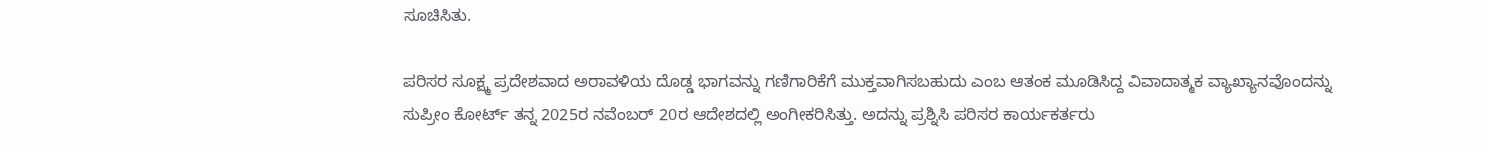ಸೂಚಿಸಿತು.

ಪರಿಸರ ಸೂಕ್ಷ್ಮ ಪ್ರದೇಶವಾದ ಅರಾವಳಿಯ ದೊಡ್ಡ ಭಾಗವನ್ನು ಗಣಿಗಾರಿಕೆಗೆ ಮುಕ್ತವಾಗಿಸಬಹುದು ಎಂಬ ಆತಂಕ ಮೂಡಿಸಿದ್ದ ವಿವಾದಾತ್ಮಕ ವ್ಯಾಖ್ಯಾನವೊಂದನ್ನು ಸುಪ್ರೀಂ ಕೋರ್ಟ್ ತನ್ನ 2025ರ ನವೆಂಬರ್ 20ರ ಆದೇಶದಲ್ಲಿ ಅಂಗೀಕರಿಸಿತ್ತು. ಅದನ್ನು ಪ್ರಶ್ನಿಸಿ ಪರಿಸರ ಕಾರ್ಯಕರ್ತರು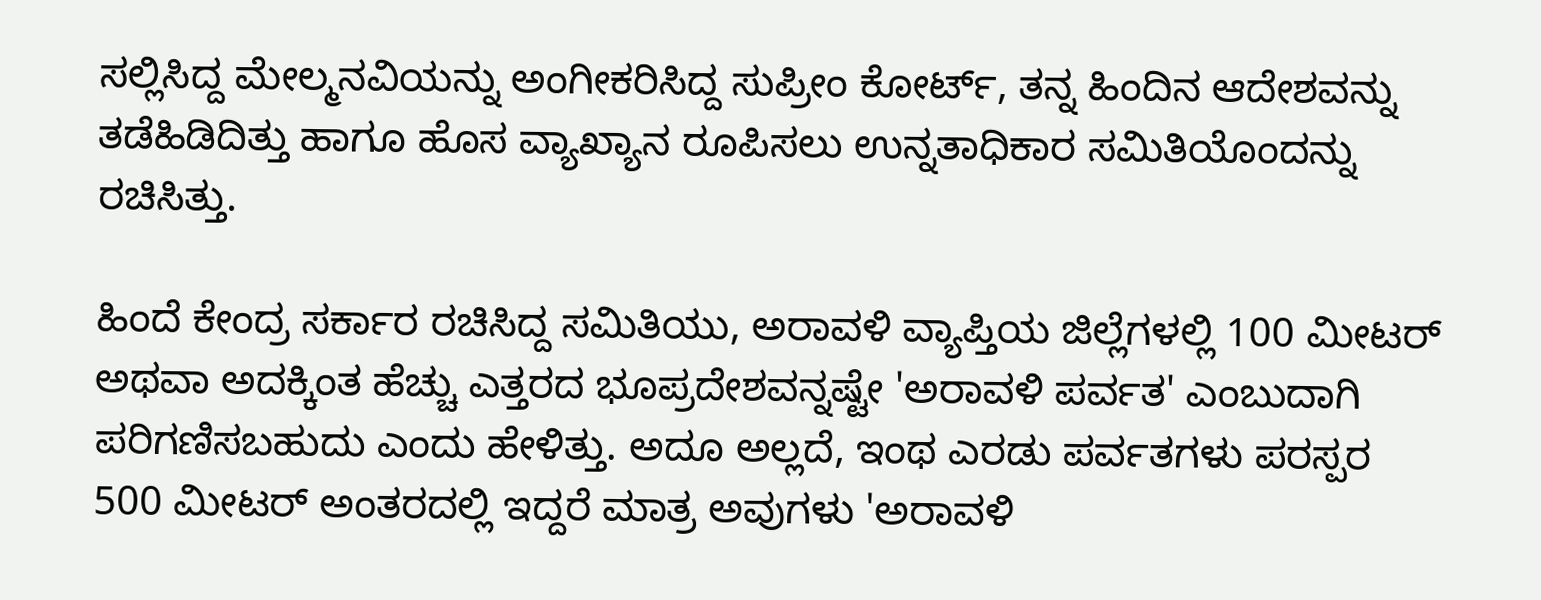ಸಲ್ಲಿಸಿದ್ದ ಮೇಲ್ಮನವಿಯನ್ನು ಅಂಗೀಕರಿಸಿದ್ದ ಸುಪ್ರೀಂ ಕೋರ್ಟ್, ತನ್ನ ಹಿಂದಿನ ಆದೇಶವನ್ನು ತಡೆಹಿಡಿದಿತ್ತು ಹಾಗೂ ಹೊಸ ವ್ಯಾಖ್ಯಾನ ರೂಪಿಸಲು ಉನ್ನತಾಧಿಕಾರ ಸಮಿತಿಯೊಂದನ್ನು ರಚಿಸಿತ್ತು.

ಹಿಂದೆ ಕೇಂದ್ರ ಸರ್ಕಾರ ರಚಿಸಿದ್ದ ಸಮಿತಿಯು, ಅರಾವಳಿ ವ್ಯಾಪ್ತಿಯ ಜಿಲ್ಲೆಗಳಲ್ಲಿ 100 ಮೀಟರ್ ಅಥವಾ ಅದಕ್ಕಿಂತ ಹೆಚ್ಚು ಎತ್ತರದ ಭೂಪ್ರದೇಶವನ್ನಷ್ಟೇ 'ಅರಾವಳಿ ಪರ್ವತ' ಎಂಬುದಾಗಿ ಪರಿಗಣಿಸಬಹುದು ಎಂದು ಹೇಳಿತ್ತು. ಅದೂ ಅಲ್ಲದೆ, ಇಂಥ ಎರಡು ಪರ್ವತಗಳು ಪರಸ್ಪರ 500 ಮೀಟರ್ ಅಂತರದಲ್ಲಿ ಇದ್ದರೆ ಮಾತ್ರ ಅವುಗಳು 'ಅರಾವಳಿ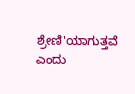ಶ್ರೇಣಿ'ಯಾಗುತ್ತವೆ ಎಂದು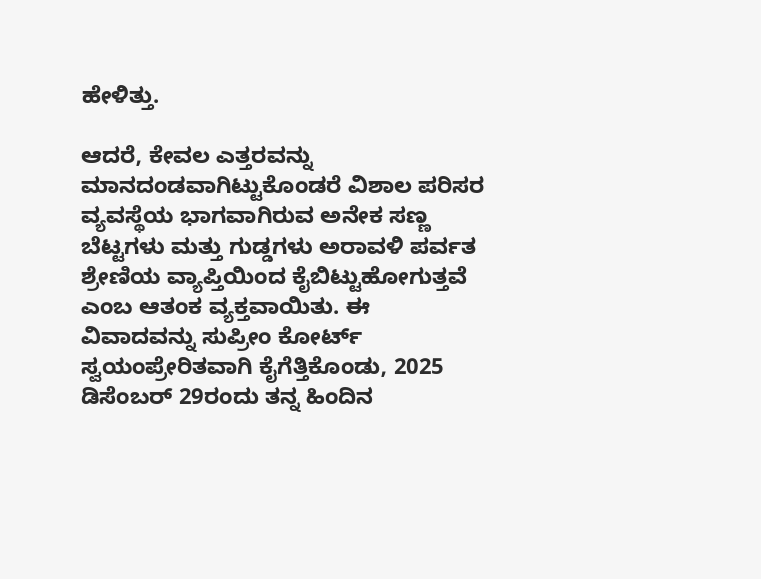ಹೇಳಿತ್ತು.

ಆದರೆ, ಕೇವಲ ಎತ್ತರವನ್ನು ಮಾನದಂಡವಾಗಿಟ್ಟುಕೊಂಡರೆ ವಿಶಾಲ ಪರಿಸರ ವ್ಯವಸ್ಥೆಯ ಭಾಗವಾಗಿರುವ ಅನೇಕ ಸಣ್ಣ ಬೆಟ್ಟಗಳು ಮತ್ತು ಗುಡ್ಡಗಳು ಅರಾವಳಿ ಪರ್ವತ ಶ್ರೇಣಿಯ ವ್ಯಾಪ್ತಿಯಿಂದ ಕೈಬಿಟ್ಟುಹೋಗುತ್ತವೆ ಎಂಬ ಆತಂಕ ವ್ಯಕ್ತವಾಯಿತು. ಈ ವಿವಾದವನ್ನು ಸುಪ್ರೀಂ ಕೋರ್ಟ್ ಸ್ವಯಂಪ್ರೇರಿತವಾಗಿ ಕೈಗೆತ್ತಿಕೊಂಡು, 2025 ಡಿಸೆಂಬರ್ 29ರಂದು ತನ್ನ ಹಿಂದಿನ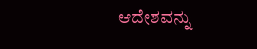ಆದೇಶವನ್ನು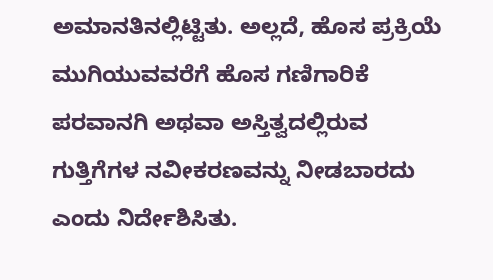ಅಮಾನತಿನಲ್ಲಿಟ್ಟಿತು. ಅಲ್ಲದೆ, ಹೊಸ ಪ್ರಕ್ರಿಯೆ ಮುಗಿಯುವವರೆಗೆ ಹೊಸ ಗಣಿಗಾರಿಕೆ ಪರವಾನಗಿ ಅಥವಾ ಅಸ್ತಿತ್ವದಲ್ಲಿರುವ ಗುತ್ತಿಗೆಗಳ ನವೀಕರಣವನ್ನು ನೀಡಬಾರದು ಎಂದು ನಿರ್ದೇಶಿಸಿತು.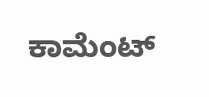ಕಾಮೆಂಟ್‌‌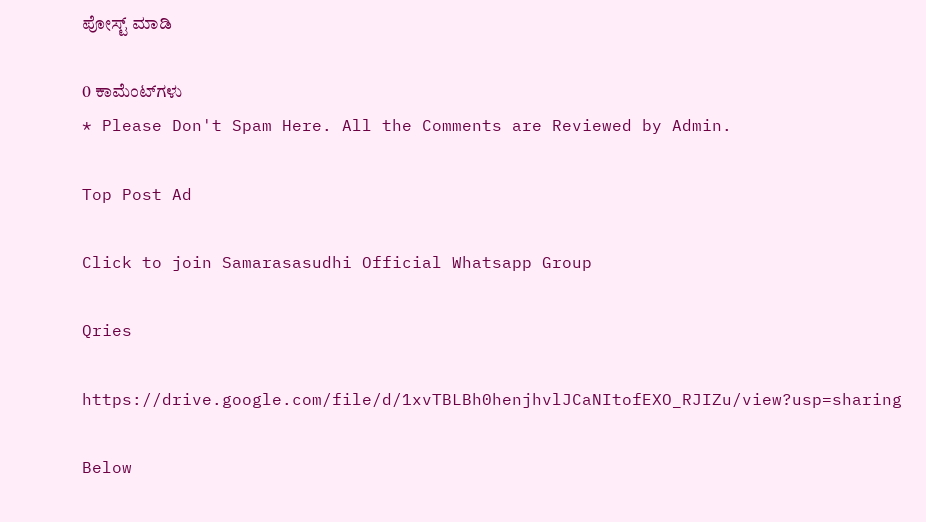ಪೋಸ್ಟ್‌ ಮಾಡಿ

0 ಕಾಮೆಂಟ್‌ಗಳು
* Please Don't Spam Here. All the Comments are Reviewed by Admin.

Top Post Ad

Click to join Samarasasudhi Official Whatsapp Group

Qries

https://drive.google.com/file/d/1xvTBLBh0henjhvlJCaNItofEXO_RJIZu/view?usp=sharing

Below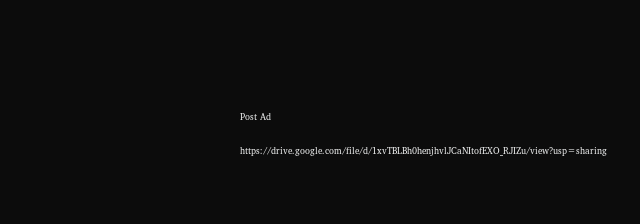Post Ad

https://drive.google.com/file/d/1xvTBLBh0henjhvlJCaNItofEXO_RJIZu/view?usp=sharing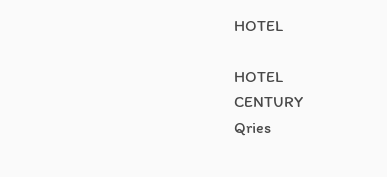HOTEL

HOTEL
CENTURY
Qries